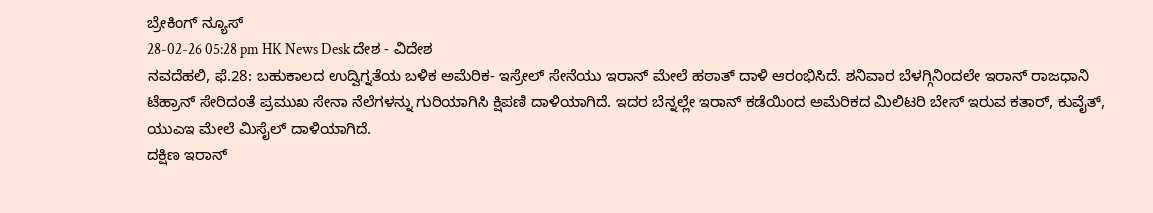ಬ್ರೇಕಿಂಗ್ ನ್ಯೂಸ್
28-02-26 05:28 pm HK News Desk ದೇಶ - ವಿದೇಶ
ನವದೆಹಲಿ, ಫೆ.28: ಬಹುಕಾಲದ ಉದ್ವಿಗ್ನತೆಯ ಬಳಿಕ ಅಮೆರಿಕ- ಇಸ್ರೇಲ್ ಸೇನೆಯು ಇರಾನ್ ಮೇಲೆ ಹಠಾತ್ ದಾಳಿ ಆರಂಭಿಸಿದೆ. ಶನಿವಾರ ಬೆಳಗ್ಗಿನಿಂದಲೇ ಇರಾನ್ ರಾಜಧಾನಿ ಟೆಹ್ರಾನ್ ಸೇರಿದಂತೆ ಪ್ರಮುಖ ಸೇನಾ ನೆಲೆಗಳನ್ನು ಗುರಿಯಾಗಿಸಿ ಕ್ಷಿಪಣಿ ದಾಳಿಯಾಗಿದೆ. ಇದರ ಬೆನ್ನಲ್ಲೇ ಇರಾನ್ ಕಡೆಯಿಂದ ಅಮೆರಿಕದ ಮಿಲಿಟರಿ ಬೇಸ್ ಇರುವ ಕತಾರ್, ಕುವೈತ್, ಯುಎಇ ಮೇಲೆ ಮಿಸೈಲ್ ದಾಳಿಯಾಗಿದೆ.
ದಕ್ಷಿಣ ಇರಾನ್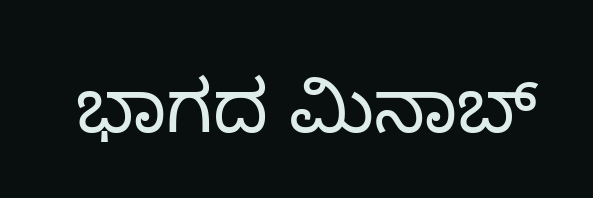ಭಾಗದ ಮಿನಾಬ್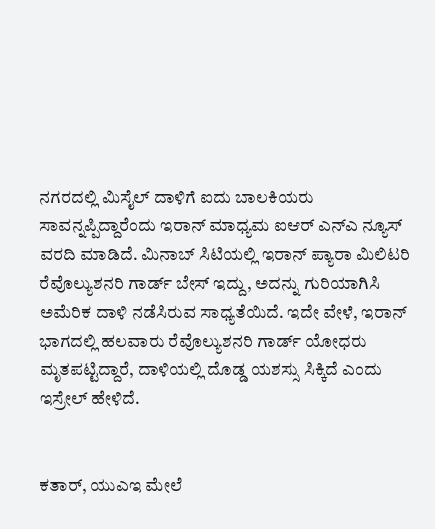ನಗರದಲ್ಲಿ ಮಿಸೈಲ್ ದಾಳಿಗೆ ಐದು ಬಾಲಕಿಯರು ಸಾವನ್ನಪ್ಪಿದ್ದಾರೆಂದು ಇರಾನ್ ಮಾಧ್ಯಮ ಐಆರ್ ಎನ್ಎ ನ್ಯೂಸ್ ವರದಿ ಮಾಡಿದೆ. ಮಿನಾಬ್ ಸಿಟಿಯಲ್ಲಿ ಇರಾನ್ ಪ್ಯಾರಾ ಮಿಲಿಟರಿ ರೆವೊಲ್ಯುಶನರಿ ಗಾರ್ಡ್ ಬೇಸ್ ಇದ್ದು, ಅದನ್ನು ಗುರಿಯಾಗಿಸಿ ಅಮೆರಿಕ ದಾಳಿ ನಡೆಸಿರುವ ಸಾಧ್ಯತೆಯಿದೆ. ಇದೇ ವೇಳೆ, ಇರಾನ್ ಭಾಗದಲ್ಲಿ ಹಲವಾರು ರೆವೊಲ್ಯುಶನರಿ ಗಾರ್ಡ್ ಯೋಧರು ಮೃತಪಟ್ಟಿದ್ದಾರೆ, ದಾಳಿಯಲ್ಲಿ ದೊಡ್ಡ ಯಶಸ್ಸು ಸಿಕ್ಕಿದೆ ಎಂದು ಇಸ್ರೇಲ್ ಹೇಳಿದೆ.


ಕತಾರ್, ಯುಎಇ ಮೇಲೆ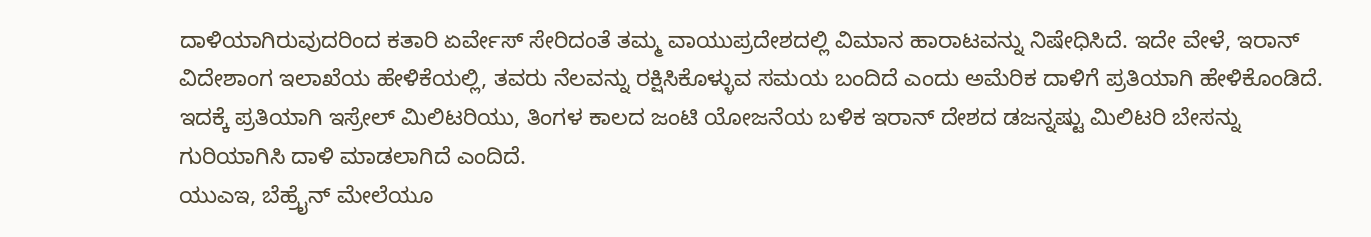ದಾಳಿಯಾಗಿರುವುದರಿಂದ ಕತಾರಿ ಏರ್ವೇಸ್ ಸೇರಿದಂತೆ ತಮ್ಮ ವಾಯುಪ್ರದೇಶದಲ್ಲಿ ವಿಮಾನ ಹಾರಾಟವನ್ನು ನಿಷೇಧಿಸಿದೆ. ಇದೇ ವೇಳೆ, ಇರಾನ್ ವಿದೇಶಾಂಗ ಇಲಾಖೆಯ ಹೇಳಿಕೆಯಲ್ಲಿ, ತವರು ನೆಲವನ್ನು ರಕ್ಷಿಸಿಕೊಳ್ಳುವ ಸಮಯ ಬಂದಿದೆ ಎಂದು ಅಮೆರಿಕ ದಾಳಿಗೆ ಪ್ರತಿಯಾಗಿ ಹೇಳಿಕೊಂಡಿದೆ. ಇದಕ್ಕೆ ಪ್ರತಿಯಾಗಿ ಇಸ್ರೇಲ್ ಮಿಲಿಟರಿಯು, ತಿಂಗಳ ಕಾಲದ ಜಂಟಿ ಯೋಜನೆಯ ಬಳಿಕ ಇರಾನ್ ದೇಶದ ಡಜನ್ನಷ್ಟು ಮಿಲಿಟರಿ ಬೇಸನ್ನು ಗುರಿಯಾಗಿಸಿ ದಾಳಿ ಮಾಡಲಾಗಿದೆ ಎಂದಿದೆ.
ಯುಎಇ, ಬೆಹ್ರೈನ್ ಮೇಲೆಯೂ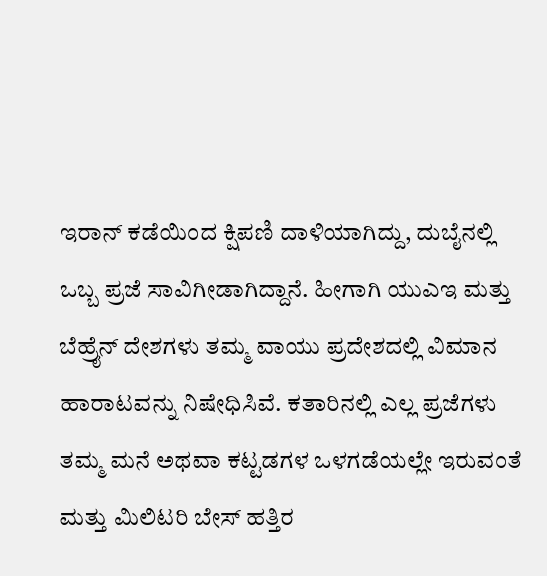ಇರಾನ್ ಕಡೆಯಿಂದ ಕ್ಷಿಪಣಿ ದಾಳಿಯಾಗಿದ್ದು, ದುಬೈನಲ್ಲಿ ಒಬ್ಬ ಪ್ರಜೆ ಸಾವಿಗೀಡಾಗಿದ್ದಾನೆ. ಹೀಗಾಗಿ ಯುಎಇ ಮತ್ತು ಬೆಹ್ರೈನ್ ದೇಶಗಳು ತಮ್ಮ ವಾಯು ಪ್ರದೇಶದಲ್ಲಿ ವಿಮಾನ ಹಾರಾಟವನ್ನು ನಿಷೇಧಿಸಿವೆ. ಕತಾರಿನಲ್ಲಿ ಎಲ್ಲ ಪ್ರಜೆಗಳು ತಮ್ಮ ಮನೆ ಅಥವಾ ಕಟ್ಟಡಗಳ ಒಳಗಡೆಯಲ್ಲೇ ಇರುವಂತೆ ಮತ್ತು ಮಿಲಿಟರಿ ಬೇಸ್ ಹತ್ತಿರ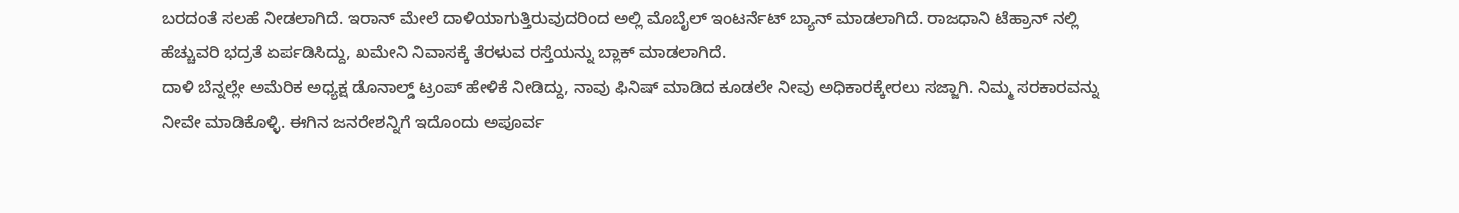ಬರದಂತೆ ಸಲಹೆ ನೀಡಲಾಗಿದೆ. ಇರಾನ್ ಮೇಲೆ ದಾಳಿಯಾಗುತ್ತಿರುವುದರಿಂದ ಅಲ್ಲಿ ಮೊಬೈಲ್ ಇಂಟರ್ನೆಟ್ ಬ್ಯಾನ್ ಮಾಡಲಾಗಿದೆ. ರಾಜಧಾನಿ ಟೆಹ್ರಾನ್ ನಲ್ಲಿ ಹೆಚ್ಚುವರಿ ಭದ್ರತೆ ಏರ್ಪಡಿಸಿದ್ದು, ಖಮೇನಿ ನಿವಾಸಕ್ಕೆ ತೆರಳುವ ರಸ್ತೆಯನ್ನು ಬ್ಲಾಕ್ ಮಾಡಲಾಗಿದೆ.
ದಾಳಿ ಬೆನ್ನಲ್ಲೇ ಅಮೆರಿಕ ಅಧ್ಯಕ್ಷ ಡೊನಾಲ್ಡ್ ಟ್ರಂಪ್ ಹೇಳಿಕೆ ನೀಡಿದ್ದು, ನಾವು ಫಿನಿಷ್ ಮಾಡಿದ ಕೂಡಲೇ ನೀವು ಅಧಿಕಾರಕ್ಕೇರಲು ಸಜ್ಜಾಗಿ. ನಿಮ್ಮ ಸರಕಾರವನ್ನು ನೀವೇ ಮಾಡಿಕೊಳ್ಳಿ. ಈಗಿನ ಜನರೇಶನ್ನಿಗೆ ಇದೊಂದು ಅಪೂರ್ವ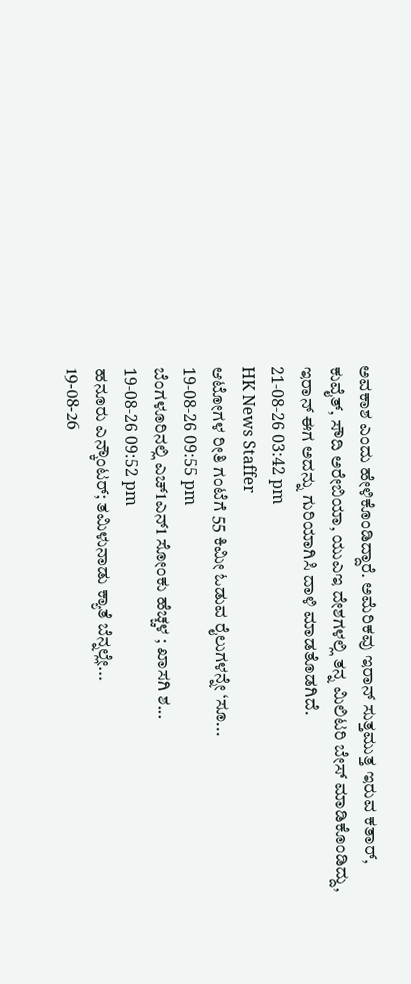ಅವಕಾಶ ಎಂದು ಹೇಳಿಕೊಂಡಿದ್ದಾರೆ. ಅಮೆರಿಕವು ಇರಾನ್ ಸುತ್ತಮುತ್ತ ಇರುವ ಕತಾರ್, ಕುವೈತ್, ಸೌದಿ ಅರೇಬಿಯಾ, ಯುಎಇ ದೇಶಗಳಲ್ಲಿ ತನ್ನ ಮಿಲಿಟರಿ ಬೇಸ್ ಮಾಡಿಕೊಂಡಿದ್ದು, ಇರಾನ್ ಈಗ ಅದನ್ನು ಗುರಿಯಾಗಿಸಿ ದಾಳಿ ಮಾಡತೊಡಗಿದೆ.
21-08-26 03:42 pm
HK News Staffer
ಆಟೋಗಳ ರೀತಿ ಗಂಟೆಗೆ 55 ಕಿಮೀ ಓಡುವ ರೈಲುಗಳನ್ನೇ ‘ಸೂ...
19-08-26 09:55 pm
ಬೆಂಗಳೂರಿನಲ್ಲಿ ಎಚ್1ಎನ್1 ಸೋಂಕು ಹೆಚ್ಚಳ ; ಖಾಸಗಿ ಶ...
19-08-26 09:52 pm
ಹನೂರು ಎನ್ಕೌಂಟರ್; ತಮಿಳುನಾಡು ಕ್ಯಾತೆ ಬೆನ್ನಲ್ಲೇ...
19-08-26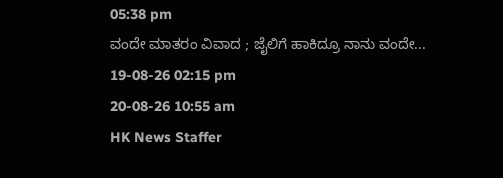05:38 pm
ವಂದೇ ಮಾತರಂ ವಿವಾದ ; ಜೈಲಿಗೆ ಹಾಕಿದ್ರೂ ನಾನು ವಂದೇ...
19-08-26 02:15 pm
20-08-26 10:55 am
HK News Staffer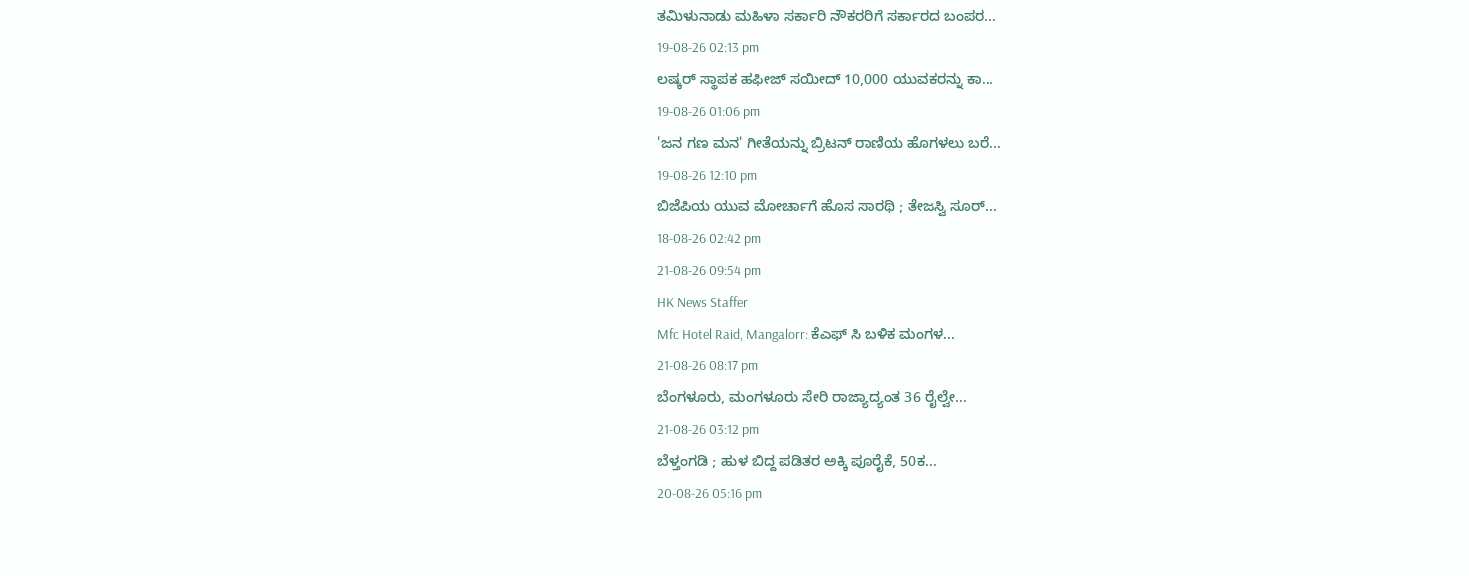ತಮಿಳುನಾಡು ಮಹಿಳಾ ಸರ್ಕಾರಿ ನೌಕರರಿಗೆ ಸರ್ಕಾರದ ಬಂಪರ...
19-08-26 02:13 pm
ಲಷ್ಕರ್ ಸ್ಥಾಪಕ ಹಫೀಜ್ ಸಯೀದ್ 10,000 ಯುವಕರನ್ನು ಕಾ...
19-08-26 01:06 pm
'ಜನ ಗಣ ಮನ' ಗೀತೆಯನ್ನು ಬ್ರಿಟನ್ ರಾಣಿಯ ಹೊಗಳಲು ಬರೆ...
19-08-26 12:10 pm
ಬಿಜೆಪಿಯ ಯುವ ಮೋರ್ಚಾಗೆ ಹೊಸ ಸಾರಥಿ ; ತೇಜಸ್ವಿ ಸೂರ್...
18-08-26 02:42 pm
21-08-26 09:54 pm
HK News Staffer
Mfc Hotel Raid, Mangalorr: ಕೆಎಫ್ ಸಿ ಬಳಿಕ ಮಂಗಳ...
21-08-26 08:17 pm
ಬೆಂಗಳೂರು, ಮಂಗಳೂರು ಸೇರಿ ರಾಜ್ಯಾದ್ಯಂತ 36 ರೈಲ್ವೇ...
21-08-26 03:12 pm
ಬೆಳ್ತಂಗಡಿ ; ಹುಳ ಬಿದ್ದ ಪಡಿತರ ಅಕ್ಕಿ ಪೂರೈಕೆ, 50ಕ...
20-08-26 05:16 pm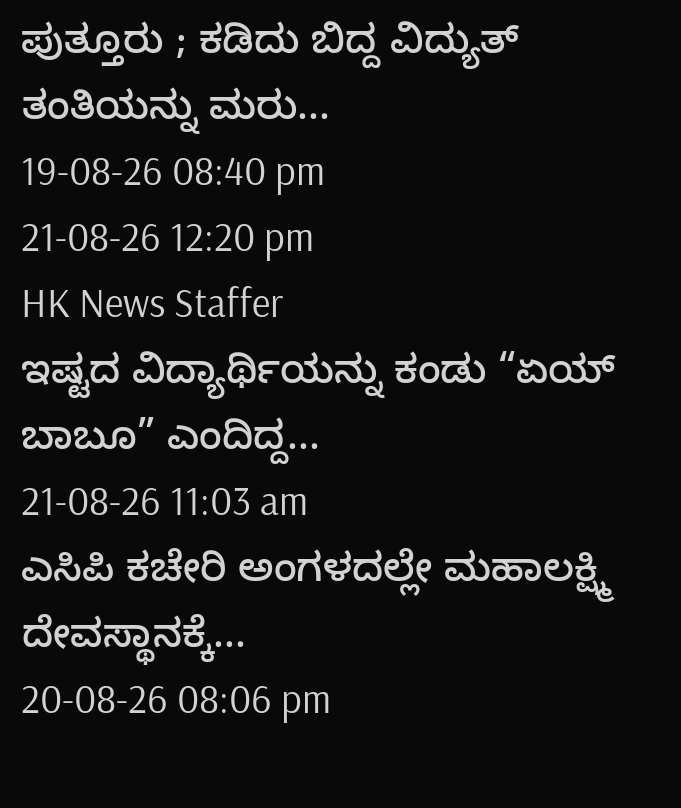ಪುತ್ತೂರು ; ಕಡಿದು ಬಿದ್ದ ವಿದ್ಯುತ್ ತಂತಿಯನ್ನು ಮರು...
19-08-26 08:40 pm
21-08-26 12:20 pm
HK News Staffer
ಇಷ್ಟದ ವಿದ್ಯಾರ್ಥಿಯನ್ನು ಕಂಡು “ಏಯ್ ಬಾಬೂ” ಎಂದಿದ್ದ...
21-08-26 11:03 am
ಎಸಿಪಿ ಕಚೇರಿ ಅಂಗಳದಲ್ಲೇ ಮಹಾಲಕ್ಷ್ಮಿ ದೇವಸ್ಥಾನಕ್ಕೆ...
20-08-26 08:06 pm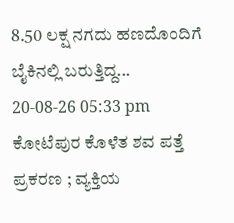8.50 ಲಕ್ಷ ನಗದು ಹಣದೊಂದಿಗೆ ಬೈಕಿನಲ್ಲಿ ಬರುತ್ತಿದ್ದ...
20-08-26 05:33 pm
ಕೋಟೆಪುರ ಕೊಳೆತ ಶವ ಪತ್ತೆ ಪ್ರಕರಣ ; ವ್ಯಕ್ತಿಯ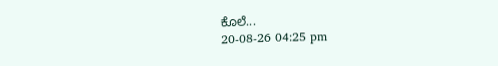ಕೊಲೆ...
20-08-26 04:25 pm